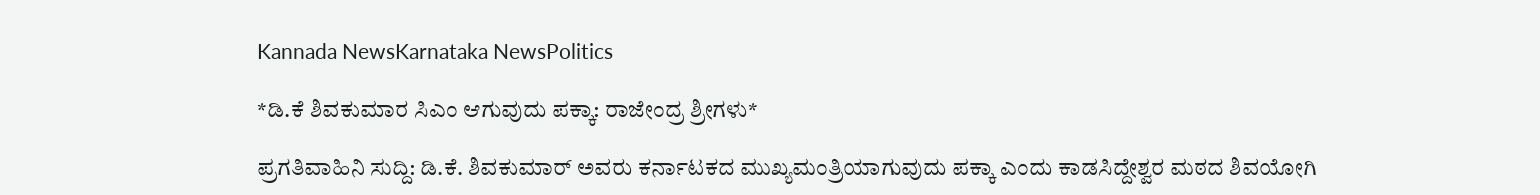Kannada NewsKarnataka NewsPolitics

*ಡಿ.ಕೆ ಶಿವಕುಮಾರ ಸಿಎಂ ಆಗುವುದು ಪಕ್ಕಾ: ರಾಜೇಂದ್ರ ಶ್ರೀಗಳು*

ಪ್ರಗತಿವಾಹಿನಿ ಸುದ್ದಿ: ಡಿ.ಕೆ. ಶಿವಕುಮಾರ್ ಅವರು ಕರ್ನಾಟಕದ ಮುಖ್ಯಮಂತ್ರಿಯಾಗುವುದು ಪಕ್ಕಾ ಎಂದು ಕಾಡಸಿದ್ದೇಶ್ವರ ಮಠದ ಶಿವಯೋಗಿ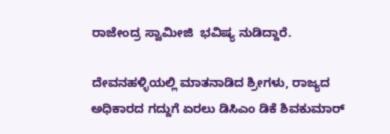ರಾಜೇಂದ್ರ ಸ್ವಾಮೀಜಿ  ಭವಿಷ್ಯ ನುಡಿದ್ದಾರೆ.

ದೇವನಹಳ್ಳಿಯಲ್ಲಿ ಮಾತನಾಡಿದ ಶ್ರೀಗಳು, ರಾಜ್ಯದ ಅಧಿಕಾರದ ಗದ್ದುಗೆ ಏರಲು ಡಿಸಿಎಂ ಡಿಕೆ ಶಿವಕುಮಾರ್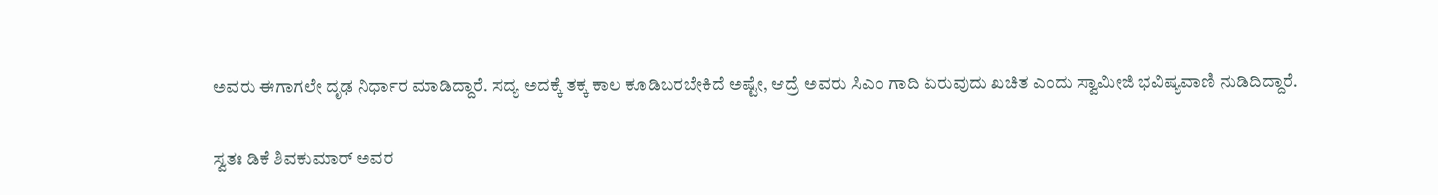ಅವರು ಈಗಾಗಲೇ ದೃಢ ನಿರ್ಧಾರ ಮಾಡಿದ್ದಾರೆ. ಸದ್ಯ ಅದಕ್ಕೆ ತಕ್ಕ ಕಾಲ ಕೂಡಿಬರಬೇಕಿದೆ ಅಷ್ಟೇ, ಆದ್ರೆ ಅವರು ಸಿಎಂ ಗಾದಿ ಏರುವುದು ಖಚಿತ ಎಂದು ಸ್ವಾಮೀಜಿ ಭವಿಷ್ಯವಾಣಿ ನುಡಿದಿದ್ದಾರೆ.

ಸ್ವತಃ ಡಿಕೆ ಶಿವಕುಮಾ‌ರ್ ಅವರ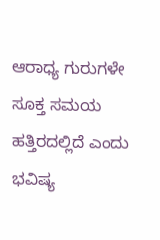ಆರಾಧ್ಯ ಗುರುಗಳೇ ಸೂಕ್ತ ಸಮಯ ಹತ್ತಿರದಲ್ಲಿದೆ ಎಂದು ಭವಿಷ್ಯ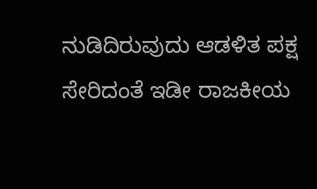ನುಡಿದಿರುವುದು ಆಡಳಿತ ಪಕ್ಷ ಸೇರಿದಂತೆ ಇಡೀ ರಾಜಕೀಯ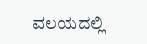ವಲಯದಲ್ಲಿ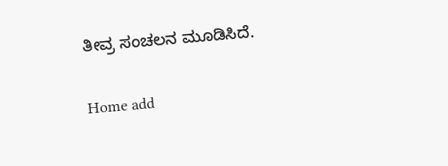ತೀವ್ರ ಸಂಚಲನ ಮೂಡಿಸಿದೆ.

Home add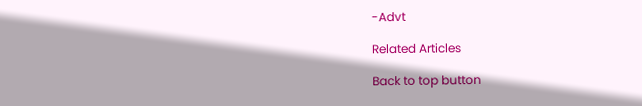-Advt

Related Articles

Back to top button